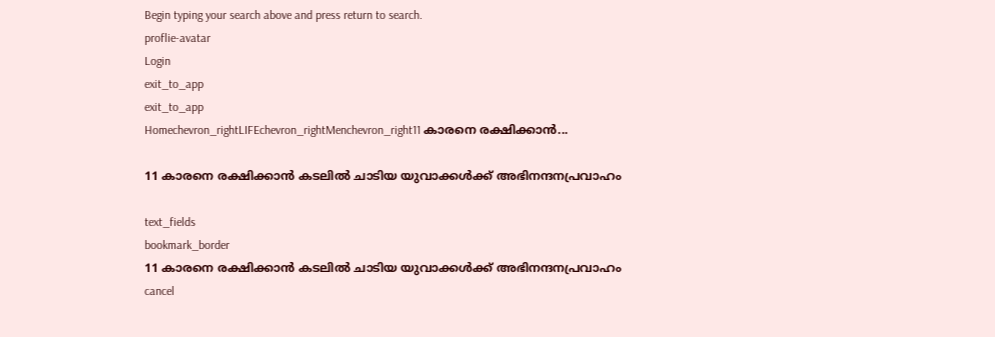Begin typing your search above and press return to search.
proflie-avatar
Login
exit_to_app
exit_to_app
Homechevron_rightLIFEchevron_rightMenchevron_right11 കാരനെ രക്ഷിക്കാന്‍...

11 കാരനെ രക്ഷിക്കാന്‍ കടലില്‍ ചാടിയ യുവാക്കൾക്ക് അഭിനന്ദനപ്രവാഹം

text_fields
bookmark_border
11 കാരനെ രക്ഷിക്കാന്‍ കടലില്‍ ചാടിയ യുവാക്കൾക്ക് അഭിനന്ദനപ്രവാഹം
cancel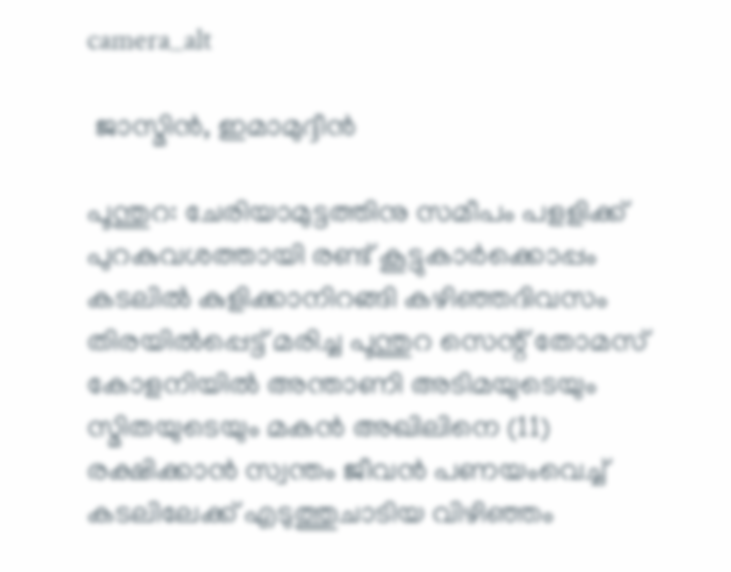camera_alt

 ജാസ്മിന്‍, ഇമാമുദ്ദീന്‍

പൂന്തുറ: ചേരിയാമുട്ടത്തിനു സമീപം പളളിക്ക് പുറകുവശത്തായി രണ്ട് കൂട്ടുകാര്‍ക്കൊപ്പം കടലില്‍ കുളിക്കാനിറങ്ങി കഴിഞ്ഞദിവസം തിരയില്‍പ്പെട്ട് മരിച്ച പൂന്തുറ സെന്റ് തോമസ് കോളനിയില്‍ അന്താണി അടിമയുടെയും സ്മിതയുടെയും മകന്‍ അഖിലിനെ (11) രക്ഷിക്കാന്‍ സ്വന്തം ജീവന്‍ പണയംവെച്ച് കടലിലേക്ക് എടുത്തുചാടിയ വിഴിഞ്ഞം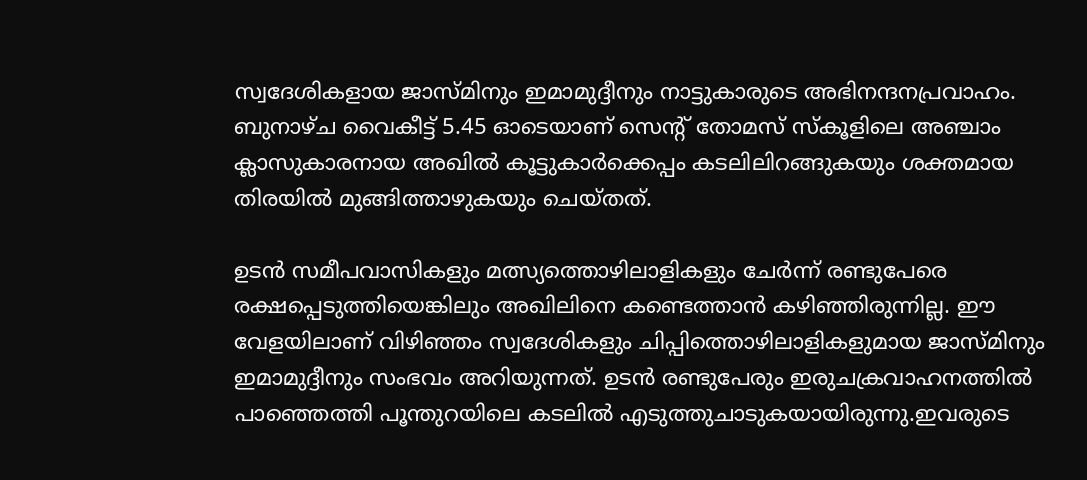സ്വദേശികളായ ജാസ്മിനും ഇമാമുദ്ദീനും നാട്ടുകാരുടെ അഭിനന്ദനപ്രവാഹം. ബുനാഴ്ച വൈകീട്ട് 5.45 ഓടെയാണ് സെന്റ് തോമസ് സ്‌കൂളിലെ അഞ്ചാം ക്ലാസുകാരനായ അഖില്‍ കൂട്ടുകാര്‍ക്കെപ്പം കടലിലിറങ്ങുകയും ശക്തമായ തിരയില്‍ മുങ്ങിത്താഴുകയും ചെയ്തത്.

ഉടന്‍ സമീപവാസികളും മത്സ്യത്തൊഴിലാളികളും ചേര്‍ന്ന് രണ്ടുപേരെ രക്ഷപ്പെടുത്തിയെങ്കിലും അഖിലിനെ കണ്ടെത്താന്‍ കഴിഞ്ഞിരുന്നില്ല. ഈ വേളയിലാണ് വിഴിഞ്ഞം സ്വദേശികളും ചിപ്പിത്തൊഴിലാളികളുമായ ജാസ്മിനും ഇമാമുദ്ദീനും സംഭവം അറിയുന്നത്. ഉടന്‍ രണ്ടുപേരും ഇരുചക്രവാഹനത്തില്‍ പാഞ്ഞെത്തി പൂന്തുറയിലെ കടലില്‍ എടുത്തുചാടുകയായിരുന്നു.ഇവരുടെ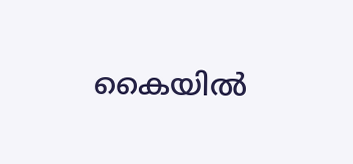കൈയില്‍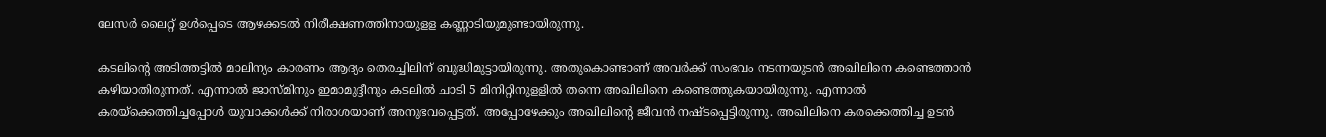ലേസര്‍ ലൈറ്റ് ഉള്‍പ്പെടെ ആഴക്കടല്‍ നിരീക്ഷണത്തിനായുളള കണ്ണാടിയുമുണ്ടായിരുന്നു.

കടലിന്റെ അടിത്തട്ടില്‍ മാലിന്യം കാരണം ആദ്യം തെരച്ചിലിന് ബുദ്ധിമുട്ടായിരുന്നു. അതുകൊണ്ടാണ് അവര്‍ക്ക് സംഭവം നടന്നയുടന്‍ അഖിലിനെ കണ്ടെത്താന്‍ കഴിയാതിരുന്നത്. എന്നാല്‍ ജാസ്മിനും ഇമാമുദ്ദീനും കടലില്‍ ചാടി 5 മിനിറ്റിനുളളില്‍ തന്നെ അഖിലിനെ കണ്ടെത്തുകയായിരുന്നു. എന്നാല്‍ കരയ്‌ക്കെത്തിച്ചപ്പോള്‍ യുവാക്കള്‍ക്ക് നിരാശയാണ് അനുഭവപ്പെട്ടത്. അപ്പോഴേക്കും അഖിലിന്റെ ജീവന്‍ നഷ്ടപ്പെട്ടിരുന്നു. അഖിലിനെ കരക്കെത്തിച്ച ഉടന്‍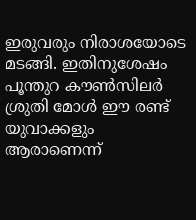ഇരുവരും നിരാശയോടെ മടങ്ങി. ഇതിനുശേഷം പൂന്തുറ കൗണ്‍സിലര്‍ ശ്രുതി മോള്‍ ഈ രണ്ട് യുവാക്കളും ആരാണെന്ന്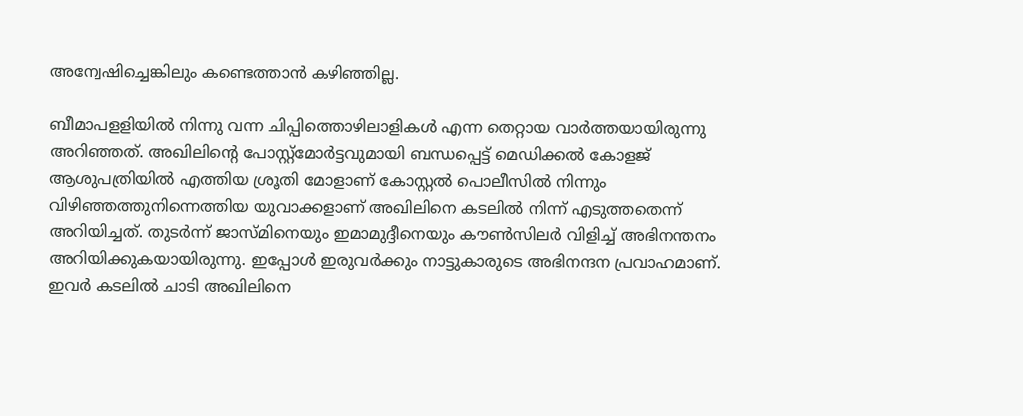അന്വേഷിച്ചെങ്കിലും കണ്ടെത്താന്‍ കഴിഞ്ഞില്ല.

ബീമാപളളിയില്‍ നിന്നു വന്ന ചിപ്പിത്തൊഴിലാളികള്‍ എന്ന തെറ്റായ വാര്‍ത്തയായിരുന്നു അറിഞ്ഞത്. അഖിലിന്റെ പോസ്റ്റ്മോര്‍ട്ടവുമായി ബന്ധപ്പെട്ട് മെഡിക്കല്‍ കോളജ് ആശുപത്രിയില്‍ എത്തിയ ശ്രൂതി മോളാണ് കോസ്റ്റല്‍ പൊലീസില്‍ നിന്നും വിഴിഞ്ഞത്തുനിന്നെത്തിയ യുവാക്കളാണ് അഖിലിനെ കടലില്‍ നിന്ന് എടുത്തതെന്ന് അറിയിച്ചത്. തുടര്‍ന്ന് ജാസ്മിനെയും ഇമാമുദ്ദീനെയും കൗണ്‍സിലര്‍ വിളിച്ച് അഭിനന്തനം അറിയിക്കുകയായിരുന്നു. ഇപ്പോള്‍ ഇരുവര്‍ക്കും നാട്ടുകാരുടെ അഭിനന്ദന പ്രവാഹമാണ്. ഇവര്‍ കടലില്‍ ചാടി അഖിലിനെ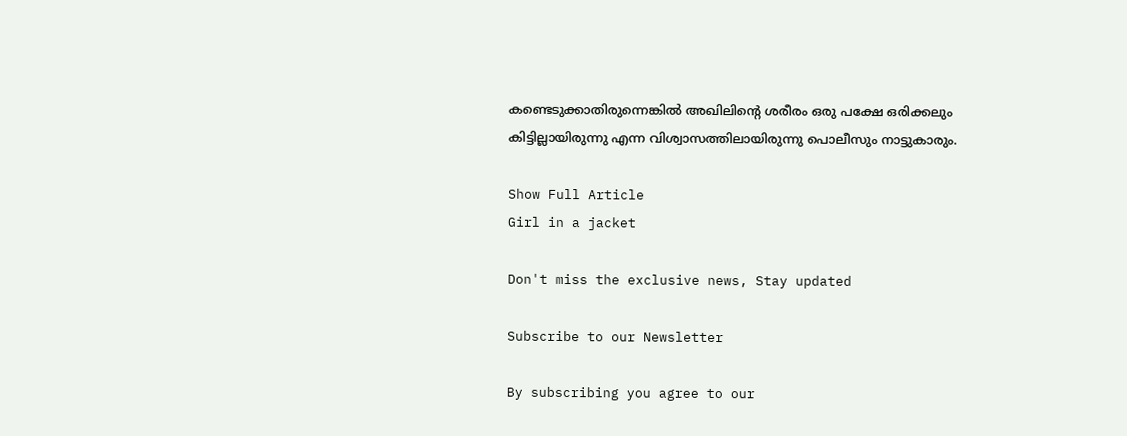കണ്ടെടുക്കാതിരുന്നെങ്കില്‍ അഖിലിന്റെ ശരീരം ഒരു പക്ഷേ ഒരിക്കലും കിട്ടില്ലായിരുന്നു എന്ന വിശ്വാസത്തിലായിരുന്നു പൊലീസും നാട്ടുകാരും.

Show Full Article
Girl in a jacket

Don't miss the exclusive news, Stay updated

Subscribe to our Newsletter

By subscribing you agree to our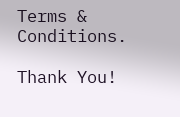Terms & Conditions.

Thank You!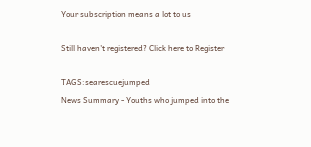Your subscription means a lot to us

Still haven't registered? Click here to Register

TAGS:searescuejumped
News Summary - Youths who jumped into the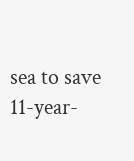sea to save 11-year-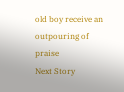old boy receive an outpouring of praise
Next Story